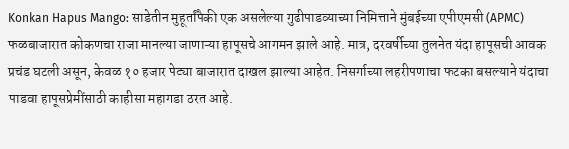Konkan Hapus Mango: साडेतीन मुहूर्तांपैकी एक असलेल्या गुढीपाडव्याच्या निमित्ताने मुंबईच्या एपीएमसी (APMC) फळबाजारात कोकणचा राजा मानल्या जाणाऱ्या हापूसचे आगमन झाले आहे. मात्र, दरवर्षीच्या तुलनेत यंदा हापूसची आवक प्रचंड घटली असून, केवळ १० हजार पेट्या बाजारात दाखल झाल्या आहेत. निसर्गाच्या लहरीपणाचा फटका बसल्याने यंदाचा पाडवा हापूसप्रेमींसाठी काहीसा महागडा ठरत आहे.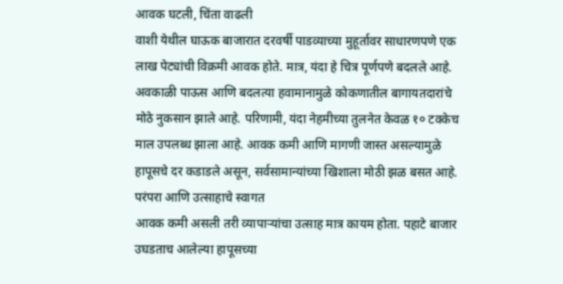आवक घटली, चिंता वाढली
वाशी येथील घाऊक बाजारात दरवर्षी पाडव्याच्या मुहूर्तावर साधारणपणे एक लाख पेट्यांची विक्रमी आवक होते. मात्र, यंदा हे चित्र पूर्णपणे बदलले आहे. अवकाळी पाऊस आणि बदलत्या हवामानामुळे कोकणातील बागायतदारांचे मोठे नुकसान झाले आहे. परिणामी, यंदा नेहमीच्या तुलनेत केवळ १० टक्केच माल उपलब्ध झाला आहे. आवक कमी आणि मागणी जास्त असल्यामुळे हापूसचे दर कडाडले असून, सर्वसामान्यांच्या खिशाला मोठी झळ बसत आहे.
परंपरा आणि उत्साहाचे स्वागत
आवक कमी असली तरी व्यापाऱ्यांचा उत्साह मात्र कायम होता. पहाटे बाजार उघडताच आलेल्या हापूसच्या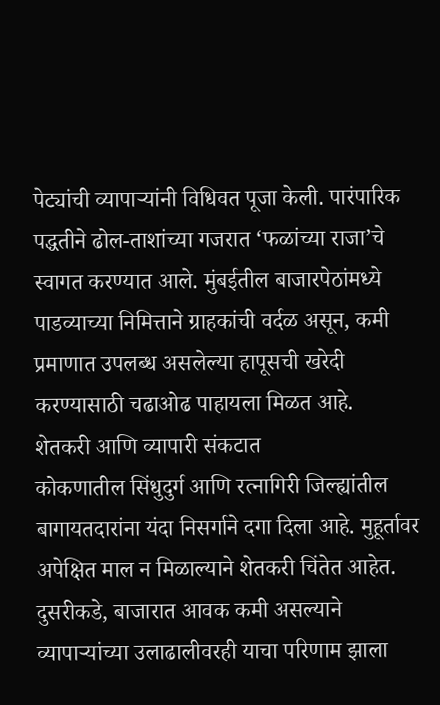पेट्यांची व्यापाऱ्यांनी विधिवत पूजा केली. पारंपारिक पद्धतीने ढोल-ताशांच्या गजरात ‘फळांच्या राजा’चे स्वागत करण्यात आले. मुंबईतील बाजारपेठांमध्ये पाडव्याच्या निमित्ताने ग्राहकांची वर्दळ असून, कमी प्रमाणात उपलब्ध असलेल्या हापूसची खरेदी करण्यासाठी चढाओढ पाहायला मिळत आहे.
शेतकरी आणि व्यापारी संकटात
कोकणातील सिंधुदुर्ग आणि रत्नागिरी जिल्ह्यांतील बागायतदारांना यंदा निसर्गाने दगा दिला आहे. मुहूर्तावर अपेक्षित माल न मिळाल्याने शेतकरी चिंतेत आहेत. दुसरीकडे, बाजारात आवक कमी असल्याने व्यापाऱ्यांच्या उलाढालीवरही याचा परिणाम झाला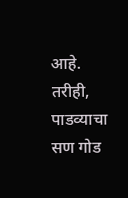आहे. तरीही, पाडव्याचा सण गोड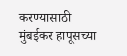करण्यासाठी मुंबईकर हापूसच्या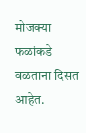मोजक्या फळांकडे वळताना दिसत आहेत.